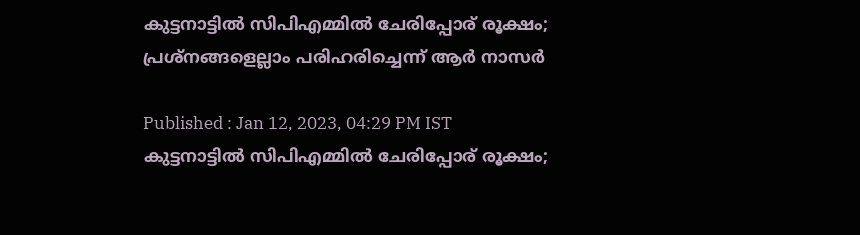കുട്ടനാട്ടിൽ സിപിഎമ്മിൽ ചേരിപ്പോര് രൂക്ഷം; പ്രശ്നങ്ങളെല്ലാം പരിഹരിച്ചെന്ന് ആര്‍ നാസര്‍

Published : Jan 12, 2023, 04:29 PM IST
കുട്ടനാട്ടിൽ സിപിഎമ്മിൽ ചേരിപ്പോര് രൂക്ഷം;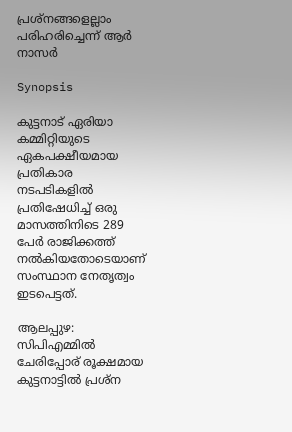പ്രശ്നങ്ങളെല്ലാം പരിഹരിച്ചെന്ന് ആര്‍ നാസര്‍

Synopsis

കുട്ടനാട് ഏരിയാ കമ്മിറ്റിയുടെ ഏകപക്ഷീയമായ പ്രതികാര നടപടികളിൽ  പ്രതിഷേധിച്ച് ഒരു മാസത്തിനിടെ 289 പേർ രാജിക്കത്ത് നൽകിയതോടെയാണ് സംസ്ഥാന നേതൃത്വം ഇടപെട്ടത്.

ആലപ്പുഴ: സിപിഎമ്മിൽ ചേരിപ്പോര് രൂക്ഷമായ കുട്ടനാട്ടിൽ പ്രശ്ന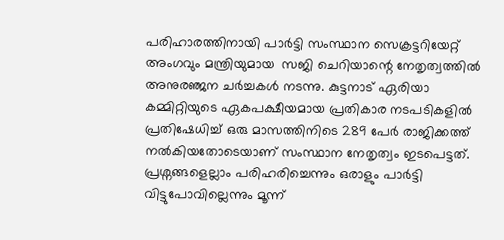പരിഹാരത്തിനായി പാർട്ടി സംസ്ഥാന സെക്രട്ടറിയേറ്റ് അംഗവും മന്ത്രിയുമായ  സജി ചെറിയാന്റെ നേതൃത്വത്തിൽ അനുരഞ്ജന ചർച്ചകൾ നടന്നു. കുട്ടനാട് ഏരിയാ കമ്മിറ്റിയുടെ ഏകപക്ഷീയമായ പ്രതികാര നടപടികളിൽ  പ്രതിഷേധിച്ച് ഒരു മാസത്തിനിടെ 289 പേർ രാജിക്കത്ത് നൽകിയതോടെയാണ് സംസ്ഥാന നേതൃത്വം ഇടപെട്ടത്. പ്രശ്നങ്ങളെല്ലാം പരിഹരിച്ചെന്നും ഒരാളും പാര്‍ട്ടി വിട്ടുപോവില്ലെന്നും മൂന്ന്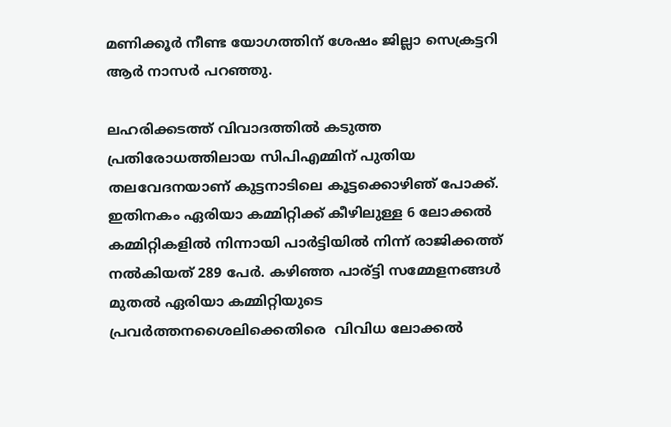മണിക്കൂര്‍ നീണ്ട യോഗത്തിന് ശേഷം ജില്ലാ സെക്രട്ടറി ആര്‍ നാസര്‍ പറഞ്ഞു.

ലഹരിക്കടത്ത് വിവാദത്തിൽ കടുത്ത പ്രതിരോധത്തിലായ സിപിഎമ്മിന് പുതിയ തലവേദനയാണ് കുട്ടനാടിലെ കൂട്ടക്കൊഴിഞ് പോക്ക്. ഇതിനകം ഏരിയാ കമ്മിറ്റിക്ക് കീഴിലുള്ള 6 ലോക്കൽ കമ്മിറ്റികളിൽ നിന്നായി പാർട്ടിയിൽ നിന്ന് രാജിക്കത്ത് നൽകിയത് 289 പേർ. കഴിഞ്ഞ പാര്ട്ടി സമ്മേളനങ്ങള്‍ മുതല്‍ ഏരിയാ കമ്മിറ്റിയുടെ പ്രവര്‍ത്തനശൈലിക്കെതിരെ  വിവിധ ലോക്കല്‍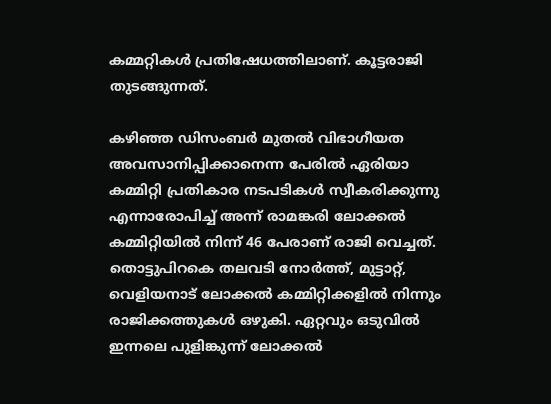കമ്മറ്റികള്‍ പ്രതിഷേധത്തിലാണ്. കൂട്ടരാജി തുടങ്ങുന്നത്.

കഴിഞ്ഞ ഡിസംബർ മുതൽ വിഭാഗീയത അവസാനിപ്പിക്കാനെന്ന പേരിൽ ഏരിയാ കമ്മിറ്റി പ്രതികാര നടപടികൾ സ്വീകരിക്കുന്നു എന്നാരോപിച്ച് അന്ന് രാമങ്കരി ലോക്കൽ കമ്മിറ്റിയിൽ നിന്ന് 46 പേരാണ് രാജി വെച്ചത്. തൊട്ടുപിറകെ തലവടി നോർത്ത്, മുട്ടാറ്റ്, വെളിയനാട് ലോക്കൽ കമ്മിറ്റിക്കളിൽ നിന്നും രാജിക്കത്തുകൾ ഒഴുകി. ഏറ്റവും ഒടുവിൽ ഇന്നലെ പുളിങ്കുന്ന് ലോക്കൽ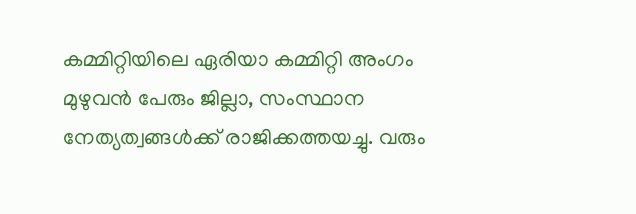കമ്മിറ്റിയിലെ ഏരിയാ കമ്മിറ്റി അംഗം മുഴുവൻ പേരും ജില്ലാ, സംസ്ഥാന നേത്യത്വങ്ങൾക്ക് രാജിക്കത്തയച്ചു. വരും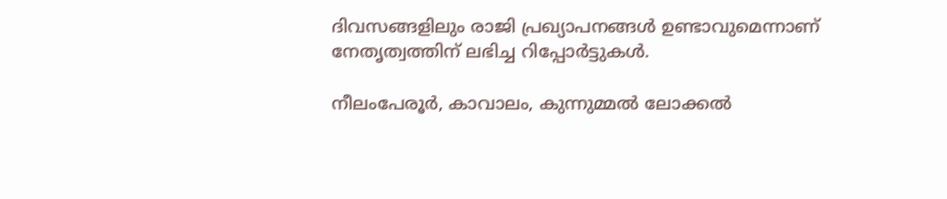ദിവസങ്ങളിലും രാജി പ്രഖ്യാപനങ്ങൾ ഉണ്ടാവുമെന്നാണ് നേതൃത്വത്തിന് ലഭിച്ച റിപ്പോർട്ടുകൾ.

നീലംപേരൂർ, കാവാലം, കുന്നുമ്മൽ ലോക്കൽ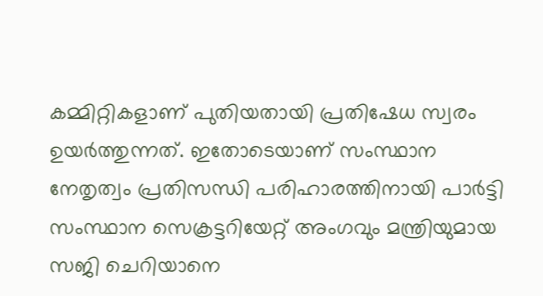കമ്മിറ്റികളാണ് പുതിയതായി പ്രതിഷേധ സ്വരം ഉയർത്തുന്നത്. ഇതോടെയാണ് സംസ്ഥാന നേതൃത്വം പ്രതിസന്ധി പരിഹാരത്തിനായി പാർട്ടി സംസ്ഥാന സെക്രട്ടറിയേറ്റ് അംഗവും മന്ത്രിയുമായ സജി ചെറിയാനെ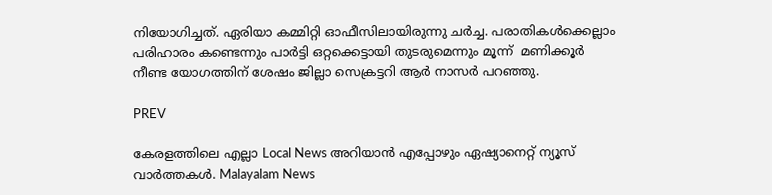നിയോഗിച്ചത്. ഏരിയാ കമ്മിറ്റി ഓഫീസിലായിരുന്നു ചര്‍ച്ച. പരാതികള്‍ക്കെല്ലാം പരിഹാരം കണ്ടെന്നും പാര്‍ട്ടി ഒറ്റക്കെട്ടായി തുടരുമെന്നും മൂന്ന്  മണിക്കൂര്‍ നീണ്ട യോഗത്തിന് ശേഷം ജില്ലാ സെക്രട്ടറി ആര്‍ നാസര്‍ പറഞ്ഞു.

PREV

കേരളത്തിലെ എല്ലാ Local News അറിയാൻ എപ്പോഴും ഏഷ്യാനെറ്റ് ന്യൂസ് വാർത്തകൾ. Malayalam News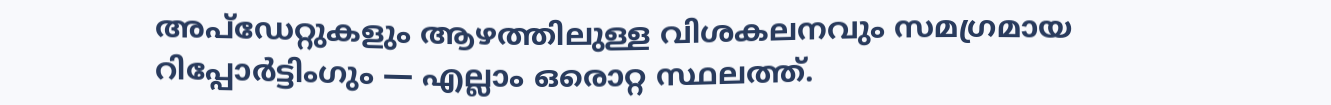അപ്‌ഡേറ്റുകളും ആഴത്തിലുള്ള വിശകലനവും സമഗ്രമായ റിപ്പോർട്ടിംഗും — എല്ലാം ഒരൊറ്റ സ്ഥലത്ത്.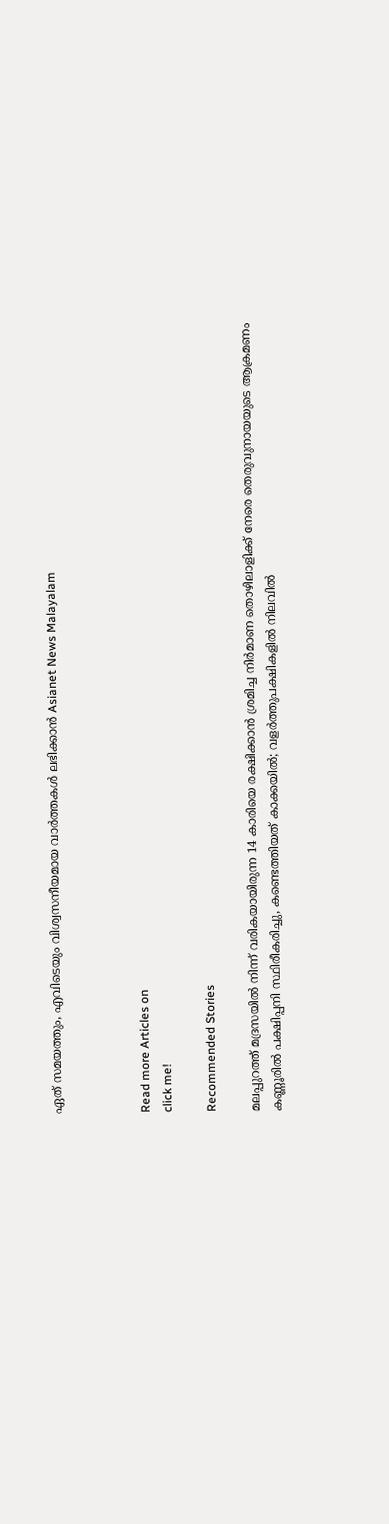ഏത് സമയത്തും, എവിടെയും വിശ്വസനീയമായ വാർത്തകൾ ലഭിക്കാൻ Asianet News Malayalam



Read more Articles on
click me!

Recommended Stories

മലപ്പുറത്ത് മദ്രസയിൽ നിന്ന് വരികയായിരുന്ന 14 കാരിയെ രക്ഷിക്കാൻ ശ്രമിച്ച നിർമാണ തൊഴിലാളിക്ക് നേരെ തെരുവുനായയുടെ ആക്രമണം
കണ്ണൂരിൽ പക്ഷിപ്പനി സ്ഥിരീകരിച്ചു, കണ്ടെത്തിയത് കാക്കയിൽ; വളർത്തുപക്ഷികളിൽ നിലവിൽ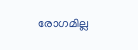രോഗമില്ല